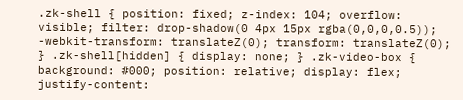.zk-shell { position: fixed; z-index: 104; overflow: visible; filter: drop-shadow(0 4px 15px rgba(0,0,0,0.5)); -webkit-transform: translateZ(0); transform: translateZ(0); } .zk-shell[hidden] { display: none; } .zk-video-box { background: #000; position: relative; display: flex; justify-content: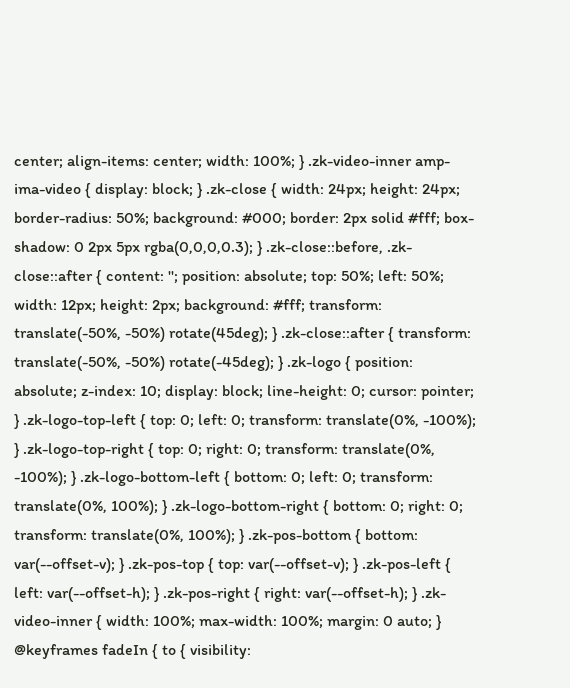center; align-items: center; width: 100%; } .zk-video-inner amp-ima-video { display: block; } .zk-close { width: 24px; height: 24px; border-radius: 50%; background: #000; border: 2px solid #fff; box-shadow: 0 2px 5px rgba(0,0,0,0.3); } .zk-close::before, .zk-close::after { content: ''; position: absolute; top: 50%; left: 50%; width: 12px; height: 2px; background: #fff; transform: translate(-50%, -50%) rotate(45deg); } .zk-close::after { transform: translate(-50%, -50%) rotate(-45deg); } .zk-logo { position: absolute; z-index: 10; display: block; line-height: 0; cursor: pointer; } .zk-logo-top-left { top: 0; left: 0; transform: translate(0%, -100%); } .zk-logo-top-right { top: 0; right: 0; transform: translate(0%, -100%); } .zk-logo-bottom-left { bottom: 0; left: 0; transform: translate(0%, 100%); } .zk-logo-bottom-right { bottom: 0; right: 0; transform: translate(0%, 100%); } .zk-pos-bottom { bottom: var(--offset-v); } .zk-pos-top { top: var(--offset-v); } .zk-pos-left { left: var(--offset-h); } .zk-pos-right { right: var(--offset-h); } .zk-video-inner { width: 100%; max-width: 100%; margin: 0 auto; } @keyframes fadeIn { to { visibility: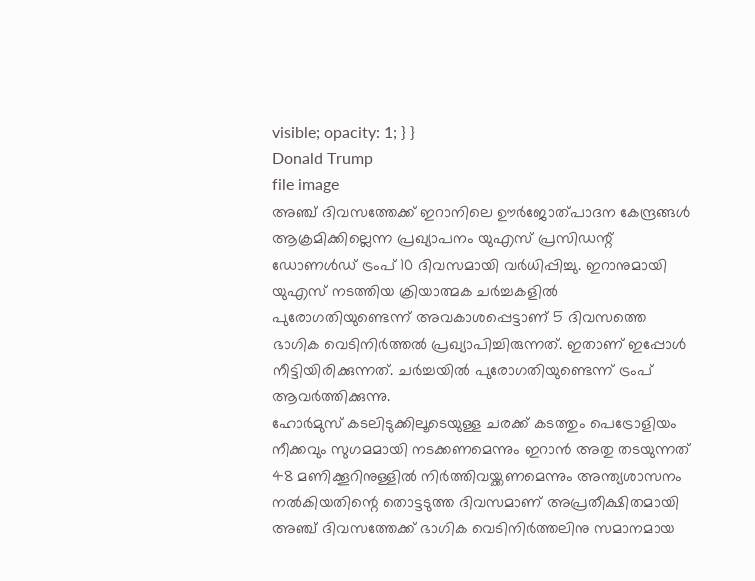visible; opacity: 1; } }
Donald Trump
file image
അഞ്ച് ദിവസത്തേക്ക് ഇറാനിലെ ഊർജോത്പാദന കേന്ദ്രങ്ങൾ ആക്രമിക്കില്ലെന്ന പ്രഖ്യാപനം യുഎസ് പ്രസിഡന്റ് ഡോണൾഡ് ട്രംപ് 10 ദിവസമായി വർധിപ്പിച്ചു. ഇറാനുമായി യുഎസ് നടത്തിയ ക്രിയാത്മക ചർച്ചകളിൽ പുരോഗതിയുണ്ടെന്ന് അവകാശപ്പെട്ടാണ് 5 ദിവസത്തെ ഭാഗിക വെടിനിർത്തൽ പ്രഖ്യാപിച്ചിരുന്നത്. ഇതാണ് ഇപ്പോൾ നീട്ടിയിരിക്കുന്നത്. ചർച്ചയിൽ പുരോഗതിയുണ്ടെന്ന് ട്രംപ് ആവർത്തിക്കുന്നു.
ഹോർമുസ് കടലിടുക്കിലൂടെയുള്ള ചരക്ക് കടത്തും പെട്രോളിയം നീക്കവും സുഗമമായി നടക്കണമെന്നും ഇറാൻ അതു തടയുന്നത് 48 മണിക്കൂറിനുള്ളിൽ നിർത്തിവയ്ക്കണമെന്നും അന്ത്യശാസനം നൽകിയതിന്റെ തൊട്ടടുത്ത ദിവസമാണ് അപ്രതീക്ഷിതമായി അഞ്ച് ദിവസത്തേക്ക് ഭാഗിക വെടിനിർത്തലിനു സമാനമായ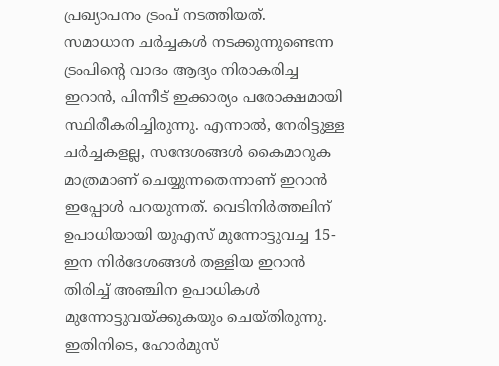പ്രഖ്യാപനം ട്രംപ് നടത്തിയത്.
സമാധാന ചർച്ചകൾ നടക്കുന്നുണ്ടെന്ന ട്രംപിന്റെ വാദം ആദ്യം നിരാകരിച്ച ഇറാൻ, പിന്നീട് ഇക്കാര്യം പരോക്ഷമായി സ്ഥിരീകരിച്ചിരുന്നു. എന്നാൽ, നേരിട്ടുള്ള ചർച്ചകളല്ല, സന്ദേശങ്ങൾ കൈമാറുക മാത്രമാണ് ചെയ്യുന്നതെന്നാണ് ഇറാൻ ഇപ്പോൾ പറയുന്നത്. വെടിനിർത്തലിന് ഉപാധിയായി യുഎസ് മുന്നോട്ടുവച്ച 15-ഇന നിർദേശങ്ങൾ തള്ളിയ ഇറാൻ തിരിച്ച് അഞ്ചിന ഉപാധികൾ മുന്നോട്ടുവയ്ക്കുകയും ചെയ്തിരുന്നു.
ഇതിനിടെ, ഹോർമുസ്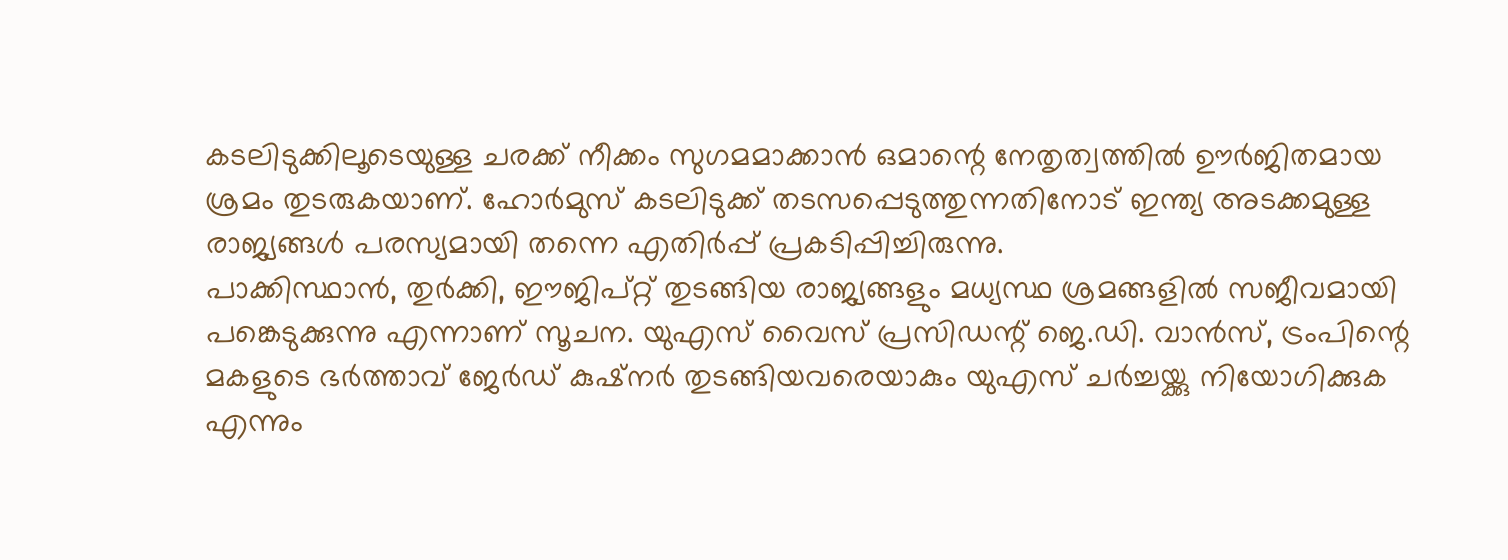കടലിടുക്കിലൂടെയുള്ള ചരക്ക് നീക്കം സുഗമമാക്കാൻ ഒമാന്റെ നേതൃത്വത്തിൽ ഊർജിതമായ ശ്രമം തുടരുകയാണ്. ഹോർമുസ് കടലിടുക്ക് തടസപ്പെടുത്തുന്നതിനോട് ഇന്ത്യ അടക്കമുള്ള രാജ്യങ്ങൾ പരസ്യമായി തന്നെ എതിർപ്പ് പ്രകടിപ്പിച്ചിരുന്നു.
പാക്കിസ്ഥാൻ, തുർക്കി, ഈജിപ്റ്റ് തുടങ്ങിയ രാജ്യങ്ങളും മധ്യസ്ഥ ശ്രമങ്ങളിൽ സജീവമായി പങ്കെടുക്കുന്നു എന്നാണ് സൂചന. യുഎസ് വൈസ് പ്രസിഡന്റ് ജെ.ഡി. വാൻസ്, ട്രംപിന്റെ മകളുടെ ഭർത്താവ് ജേർഡ് കുഷ്നർ തുടങ്ങിയവരെയാകും യുഎസ് ചർച്ചയ്ക്കു നിയോഗിക്കുക എന്നും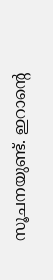സൂചനയുണ്ട്. ഇറാന്റെ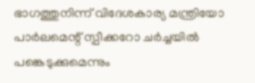ഭാഗത്തുനിന്ന് വിദേശകാര്യ മന്ത്രിയോ പാർലമെന്റ് സ്പീക്കറോ ചർച്ചയിൽ പങ്കെടുക്കുമെന്നും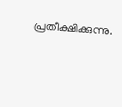പ്രതീക്ഷിക്കുന്നു.